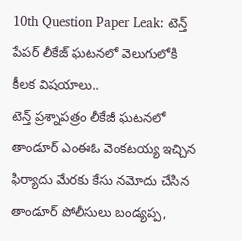10th Question Paper Leak: టెన్త్ పేపర్ లీకేజ్ ఘటనలో వెలుగులోకి కీలక విషయాలు..
టెన్త్ ప్రశ్నాపత్రం లీకేజీ ఘటనలో తాండూర్ ఎంఈఓ వెంకటయ్య ఇచ్చిన ఫిర్యాదు మేరకు కేసు నమోదు చేసిన తాండూర్ పోలీసులు బండ్యప్ప,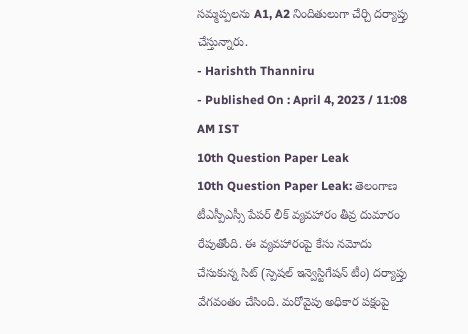సమ్మప్పలను A1, A2 నిందితులుగా చేర్చి దర్యాప్తు చేస్తున్నారు.
- Harishth Thanniru
- Published On : April 4, 2023 / 11:08 AM IST
10th Question Paper Leak
10th Question Paper Leak: తెలంగాణ టీఎస్పీఎస్సీ పేపర్ లీక్ వ్యవహారం తీవ్ర దుమారం రేపుతోంది. ఈ వ్యవహారంపై కేసు నమోదు చేసుకున్న సిట్ (స్పెషల్ ఇన్వెస్టిగేషన్ టీం) దర్యాప్తు వేగవంతం చేసింది. మరోవైపు అధికార పక్షంపై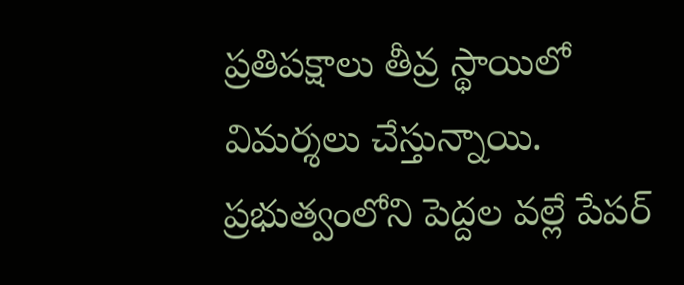ప్రతిపక్షాలు తీవ్ర స్థాయిలో విమర్శలు చేస్తున్నాయి. ప్రభుత్వంలోని పెద్దల వల్లే పేపర్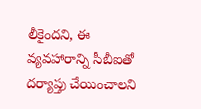లీకైందని, ఈ వ్యవహారాన్ని సీబీఐతో దర్యాప్తు చేయించాలని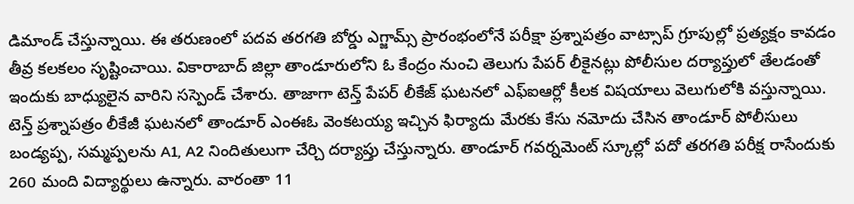డిమాండ్ చేస్తున్నాయి. ఈ తరుణంలో పదవ తరగతి బోర్డు ఎగ్జామ్స్ ప్రారంభంలోనే పరీక్షా ప్రశ్నాపత్రం వాట్సాప్ గ్రూపుల్లో ప్రత్యక్షం కావడం తీవ్ర కలకలం సృష్టించాయి. వికారాబాద్ జిల్లా తాండూరులోని ఓ కేంద్రం నుంచి తెలుగు పేపర్ లీకైనట్లు పోలీసుల దర్యాప్తులో తేలడంతో ఇందుకు బాధ్యులైన వారిని సస్పెండ్ చేశారు. తాజాగా టెన్త్ పేపర్ లీకేజ్ ఘటనలో ఎఫ్ఐఆర్లో కీలక విషయాలు వెలుగులోకి వస్తున్నాయి.
టెన్త్ ప్రశ్నాపత్రం లీకేజీ ఘటనలో తాండూర్ ఎంఈఓ వెంకటయ్య ఇచ్చిన ఫిర్యాదు మేరకు కేసు నమోదు చేసిన తాండూర్ పోలీసులు బండ్యప్ప, సమ్మప్పలను A1, A2 నిందితులుగా చేర్చి దర్యాప్తు చేస్తున్నారు. తాండూర్ గవర్నమెంట్ స్కూల్లో పదో తరగతి పరీక్ష రాసేందుకు 260 మంది విద్యార్థులు ఉన్నారు. వారంతా 11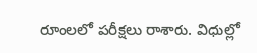రూంలలో పరీక్షలు రాశారు. విధుల్లో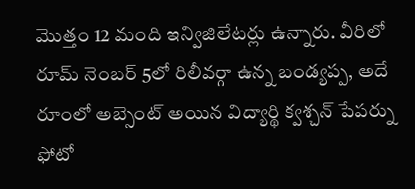మొత్తం 12 మంది ఇన్విజిలేటర్లు ఉన్నారు. వీరిలో రూమ్ నెంబర్ 5లో రిలీవర్గా ఉన్న బండ్యప్ప, అదే రూంలో అబ్సెంట్ అయిన విద్యార్థి క్వశ్చన్ పేపర్ను ఫోటో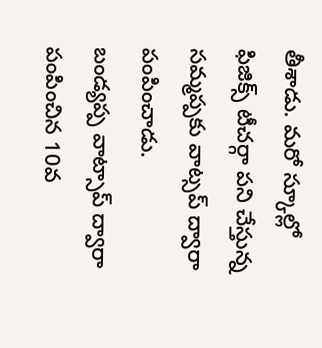తీశాడు. మరో స్కూల్లో ఫిజిక్స్ టీచర్గా పని చేస్తున్న సమ్మప్పకు వాట్సప్ ద్వారా పంపించాడు.
బండ్యప్ప వాట్సాప్ ద్వారా పంపించిన 10వ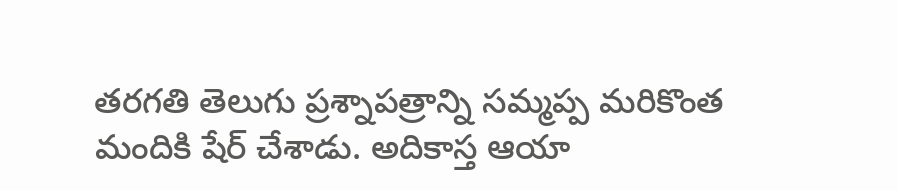తరగతి తెలుగు ప్రశ్నాపత్రాన్ని సమ్మప్ప మరికొంత మందికి షేర్ చేశాడు. అదికాస్త ఆయా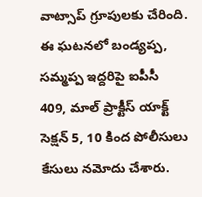వాట్సాప్ గ్రూపులకు చేరింది. ఈ ఘటనలో బండ్యప్ప, సమ్మప్ప ఇద్దరిపై ఐపీసీ 409, మాల్ ప్రాక్టీస్ యాక్ట్ సెక్షన్ 5, 10 కింద పోలీసులు కేసులు నమోదు చేశారు.